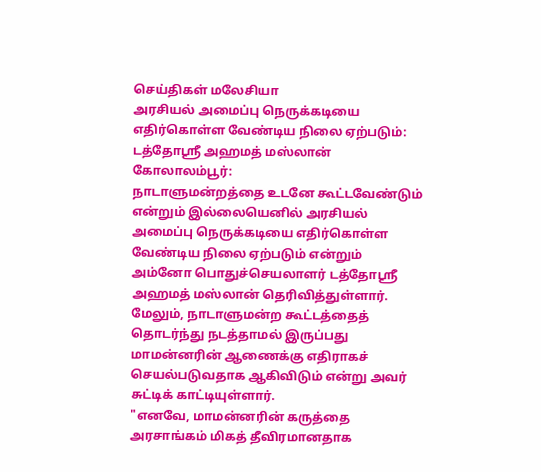செய்திகள் மலேசியா
அரசியல் அமைப்பு நெருக்கடியை எதிர்கொள்ள வேண்டிய நிலை ஏற்படும்: டத்தோஸ்ரீ அஹமத் மஸ்லான்
கோலாலம்பூர்:
நாடாளுமன்றத்தை உடனே கூட்டவேண்டும் என்றும் இல்லையெனில் அரசியல் அமைப்பு நெருக்கடியை எதிர்கொள்ள வேண்டிய நிலை ஏற்படும் என்றும் அம்னோ பொதுச்செயலாளர் டத்தோஸ்ரீ அஹமத் மஸ்லான் தெரிவித்துள்ளார்.
மேலும், நாடாளுமன்ற கூட்டத்தைத் தொடர்ந்து நடத்தாமல் இருப்பது மாமன்னரின் ஆணைக்கு எதிராகச் செயல்படுவதாக ஆகிவிடும் என்று அவர் சுட்டிக் காட்டியுள்ளார்.
"எனவே, மாமன்னரின் கருத்தை அரசாங்கம் மிகத் தீவிரமானதாக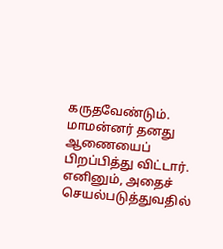கருதவேண்டும். மாமன்னர் தனது ஆணையைப் பிறப்பித்து விட்டார்.
எனினும், அதைச் செயல்படுத்துவதில்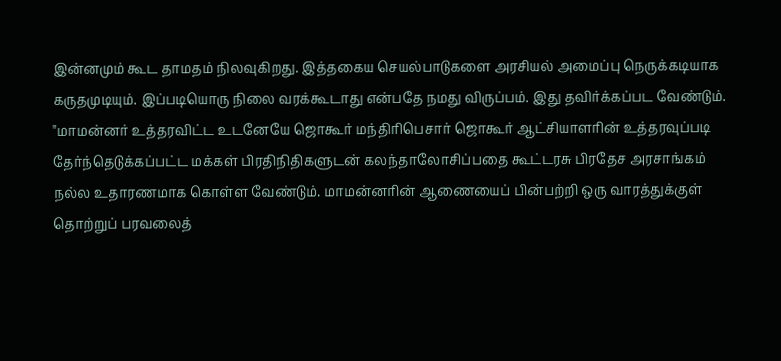இன்னமும் கூட தாமதம் நிலவுகிறது. இத்தகைய செயல்பாடுகளை அரசியல் அமைப்பு நெருக்கடியாக கருதமுடியும். இப்படியொரு நிலை வரக்கூடாது என்பதே நமது விருப்பம். இது தவிர்க்கப்பட வேண்டும்.
"மாமன்னர் உத்தரவிட்ட உடனேயே ஜொகூர் மந்திரிபெசார் ஜொகூர் ஆட்சியாளரின் உத்தரவுப்படி தேர்ந்தெடுக்கப்பட்ட மக்கள் பிரதிநிதிகளுடன் கலந்தாலோசிப்பதை கூட்டரசு பிரதேச அரசாங்கம் நல்ல உதாரணமாக கொள்ள வேண்டும். மாமன்னரின் ஆணையைப் பின்பற்றி ஒரு வாரத்துக்குள் தொற்றுப் பரவலைத்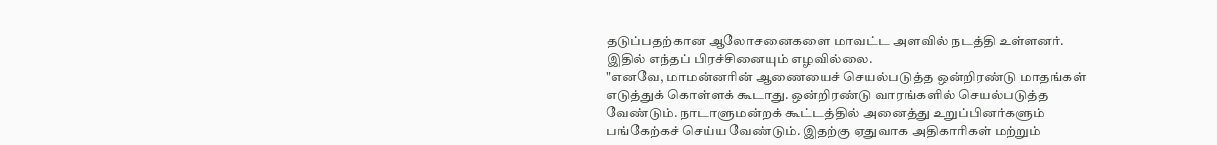தடுப்பதற்கான ஆலோசனைகளை மாவட்ட அளவில் நடத்தி உள்ளனர். இதில் எந்தப் பிரச்சினையும் எழவில்லை.
"எனவே, மாமன்னரின் ஆணையைச் செயல்படுத்த ஒன்றிரண்டு மாதங்கள் எடுத்துக் கொள்ளக் கூடாது. ஒன்றிரண்டு வாரங்களில் செயல்படுத்த வேண்டும். நாடாளுமன்றக் கூட்டத்தில் அனைத்து உறுப்பினர்களும் பங்கேற்கச் செய்ய வேண்டும். இதற்கு ஏதுவாக அதிகாரிகள் மற்றும்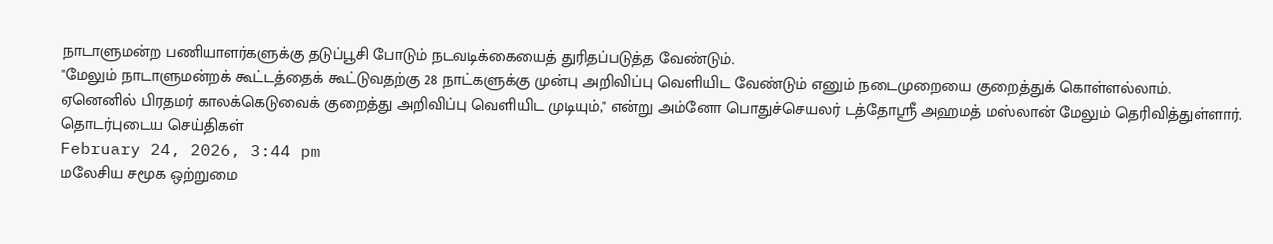நாடாளுமன்ற பணியாளர்களுக்கு தடுப்பூசி போடும் நடவடிக்கையைத் துரிதப்படுத்த வேண்டும்.
"மேலும் நாடாளுமன்றக் கூட்டத்தைக் கூட்டுவதற்கு 28 நாட்களுக்கு முன்பு அறிவிப்பு வெளியிட வேண்டும் எனும் நடைமுறையை குறைத்துக் கொள்ளல்லாம். ஏனெனில் பிரதமர் காலக்கெடுவைக் குறைத்து அறிவிப்பு வெளியிட முடியும்," என்று அம்னோ பொதுச்செயலர் டத்தோஸ்ரீ அஹமத் மஸ்லான் மேலும் தெரிவித்துள்ளார்.
தொடர்புடைய செய்திகள்
February 24, 2026, 3:44 pm
மலேசிய சமூக ஒற்றுமை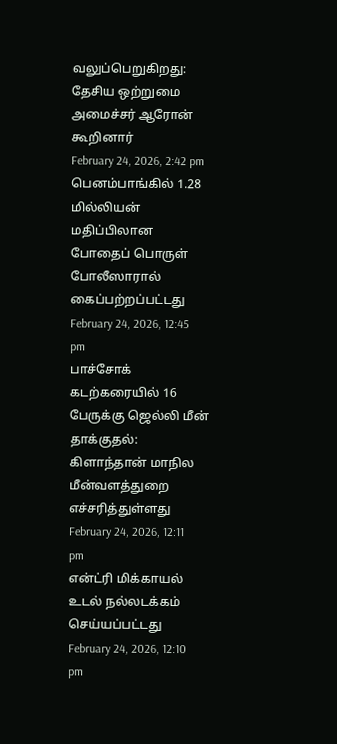வலுப்பெறுகிறது: தேசிய ஒற்றுமை அமைச்சர் ஆரோன் கூறினார்
February 24, 2026, 2:42 pm
பெனம்பாங்கில் 1.28 மில்லியன் மதிப்பிலான போதைப் பொருள் போலீஸாரால் கைப்பற்றப்பட்டது
February 24, 2026, 12:45 pm
பாச்சோக் கடற்கரையில் 16 பேருக்கு ஜெல்லி மீன் தாக்குதல்: கிளாந்தான் மாநில மீன்வளத்துறை எச்சரித்துள்ளது
February 24, 2026, 12:11 pm
என்ட்ரி மிக்காயல் உடல் நல்லடக்கம் செய்யப்பட்டது
February 24, 2026, 12:10 pm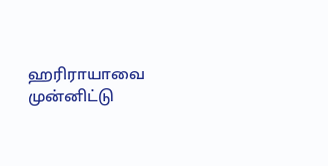ஹரிராயாவை முன்னிட்டு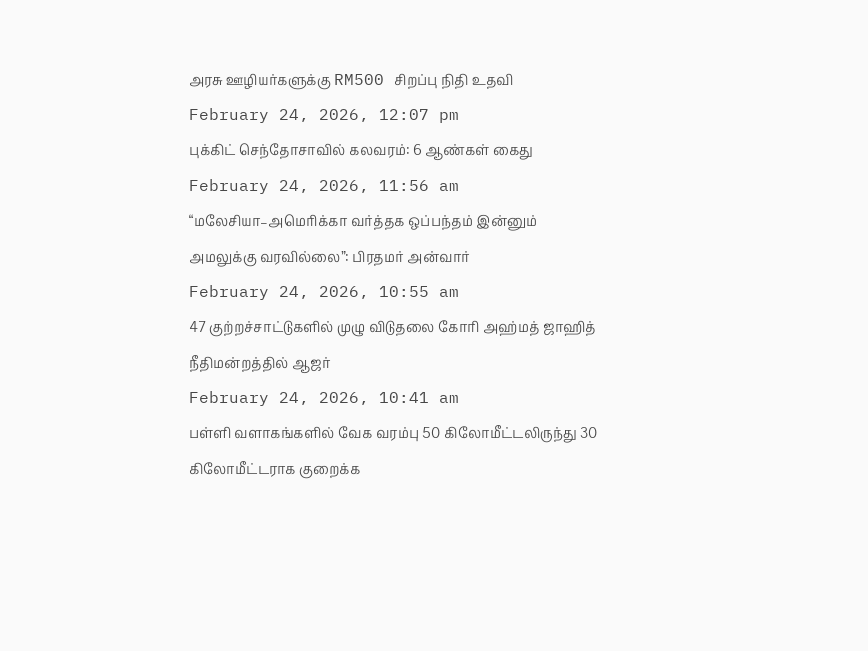அரசு ஊழியர்களுக்கு RM500 சிறப்பு நிதி உதவி
February 24, 2026, 12:07 pm
புக்கிட் செந்தோசாவில் கலவரம்: 6 ஆண்கள் கைது
February 24, 2026, 11:56 am
“மலேசியா–அமெரிக்கா வர்த்தக ஒப்பந்தம் இன்னும் அமலுக்கு வரவில்லை”: பிரதமர் அன்வார்
February 24, 2026, 10:55 am
47 குற்றச்சாட்டுகளில் முழு விடுதலை கோரி அஹ்மத் ஜாஹித் நீதிமன்றத்தில் ஆஜர்
February 24, 2026, 10:41 am
பள்ளி வளாகங்களில் வேக வரம்பு 50 கிலோமீட்டலிருந்து 30 கிலோமீட்டராக குறைக்க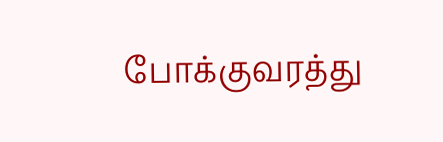போக்குவரத்து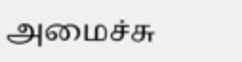அமைச்சு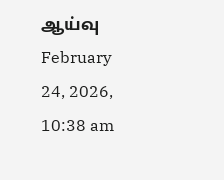ஆய்வு
February 24, 2026, 10:38 am